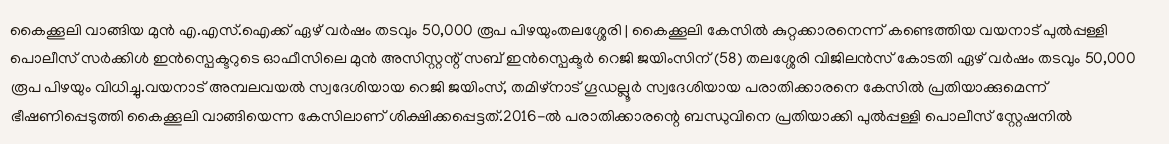കൈക്കൂലി വാങ്ങിയ മുൻ എ.എസ്.ഐക്ക് ഏഴ് വർഷം തടവും 50,000 രൂപ പിഴയുംതലശ്ശേരി | കൈക്കൂലി കേസിൽ കുറ്റക്കാരനെന്ന് കണ്ടെത്തിയ വയനാട് പുൽപ്പള്ളി പൊലീസ് സർക്കിൾ ഇൻസ്പെക്ടറുടെ ഓഫീസിലെ മുൻ അസിസ്റ്റന്റ് സബ് ഇൻസ്പെക്ടർ റെജി ജയിംസിന് (58) തലശ്ശേരി വിജിലൻസ് കോടതി ഏഴ് വർഷം തടവും 50,000 രൂപ പിഴയും വിധിച്ചു.വയനാട് അമ്പലവയൽ സ്വദേശിയായ റെജി ജയിംസ്, തമിഴ്നാട് ഗൂഡല്ലൂർ സ്വദേശിയായ പരാതിക്കാരനെ കേസിൽ പ്രതിയാക്കുമെന്ന് ഭീഷണിപ്പെടുത്തി കൈക്കൂലി വാങ്ങിയെന്ന കേസിലാണ് ശിക്ഷിക്കപ്പെട്ടത്.2016-ൽ പരാതിക്കാരന്റെ ബന്ധുവിനെ പ്രതിയാക്കി പുൽപ്പള്ളി പൊലീസ് സ്റ്റേഷനിൽ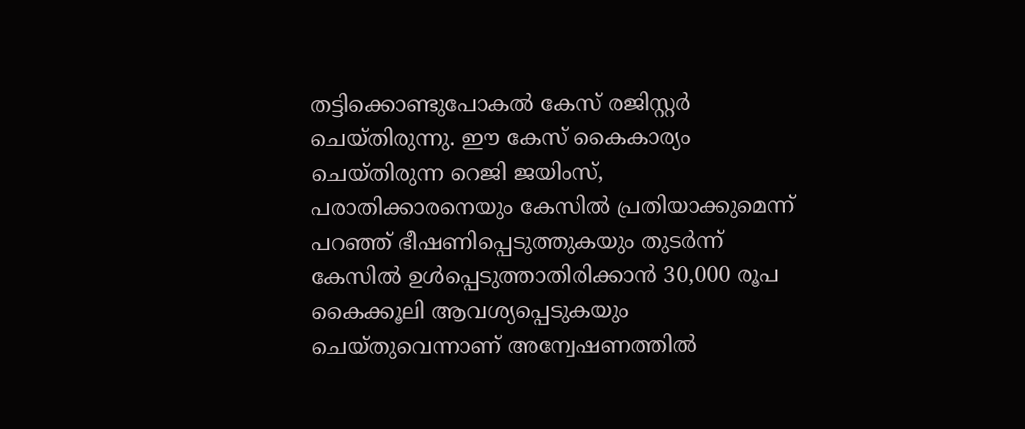തട്ടിക്കൊണ്ടുപോകൽ കേസ് രജിസ്റ്റർ ചെയ്തിരുന്നു. ഈ കേസ് കൈകാര്യം ചെയ്തിരുന്ന റെജി ജയിംസ്, പരാതിക്കാരനെയും കേസിൽ പ്രതിയാക്കുമെന്ന് പറഞ്ഞ് ഭീഷണിപ്പെടുത്തുകയും തുടർന്ന് കേസിൽ ഉൾപ്പെടുത്താതിരിക്കാൻ 30,000 രൂപ കൈക്കൂലി ആവശ്യപ്പെടുകയും ചെയ്തുവെന്നാണ് അന്വേഷണത്തിൽ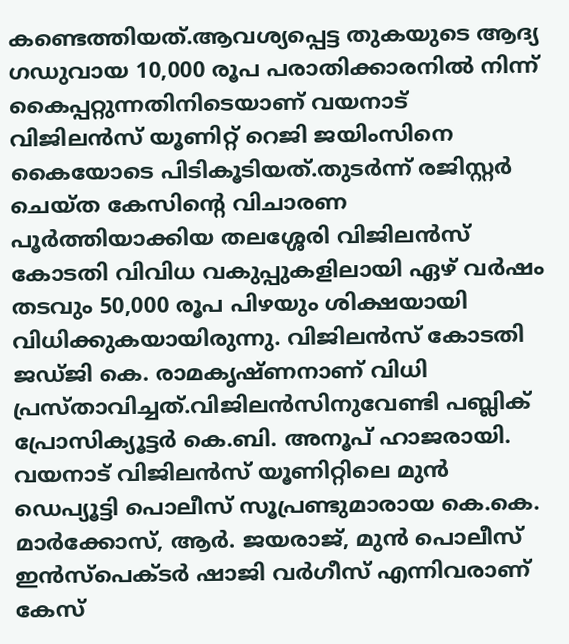കണ്ടെത്തിയത്.ആവശ്യപ്പെട്ട തുകയുടെ ആദ്യ ഗഡുവായ 10,000 രൂപ പരാതിക്കാരനിൽ നിന്ന് കൈപ്പറ്റുന്നതിനിടെയാണ് വയനാട് വിജിലൻസ് യൂണിറ്റ് റെജി ജയിംസിനെ കൈയോടെ പിടികൂടിയത്.തുടർന്ന് രജിസ്റ്റർ ചെയ്ത കേസിന്റെ വിചാരണ പൂർത്തിയാക്കിയ തലശ്ശേരി വിജിലൻസ് കോടതി വിവിധ വകുപ്പുകളിലായി ഏഴ് വർഷം തടവും 50,000 രൂപ പിഴയും ശിക്ഷയായി വിധിക്കുകയായിരുന്നു. വിജിലൻസ് കോടതി ജഡ്ജി കെ. രാമകൃഷ്ണനാണ് വിധി പ്രസ്താവിച്ചത്.വിജിലൻസിനുവേണ്ടി പബ്ലിക് പ്രോസിക്യൂട്ടർ കെ.ബി. അനൂപ് ഹാജരായി. വയനാട് വിജിലൻസ് യൂണിറ്റിലെ മുൻ ഡെപ്യൂട്ടി പൊലീസ് സൂപ്രണ്ടുമാരായ കെ.കെ. മാർക്കോസ്, ആർ. ജയരാജ്, മുൻ പൊലീസ് ഇൻസ്പെക്ടർ ഷാജി വർഗീസ് എന്നിവരാണ് കേസ്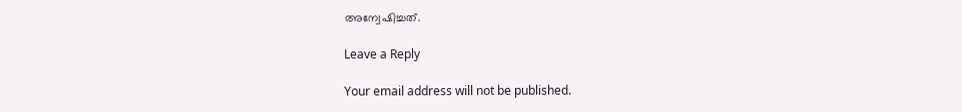അന്വേഷിച്ചത്.

Leave a Reply

Your email address will not be published.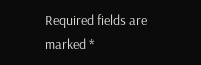Required fields are marked *